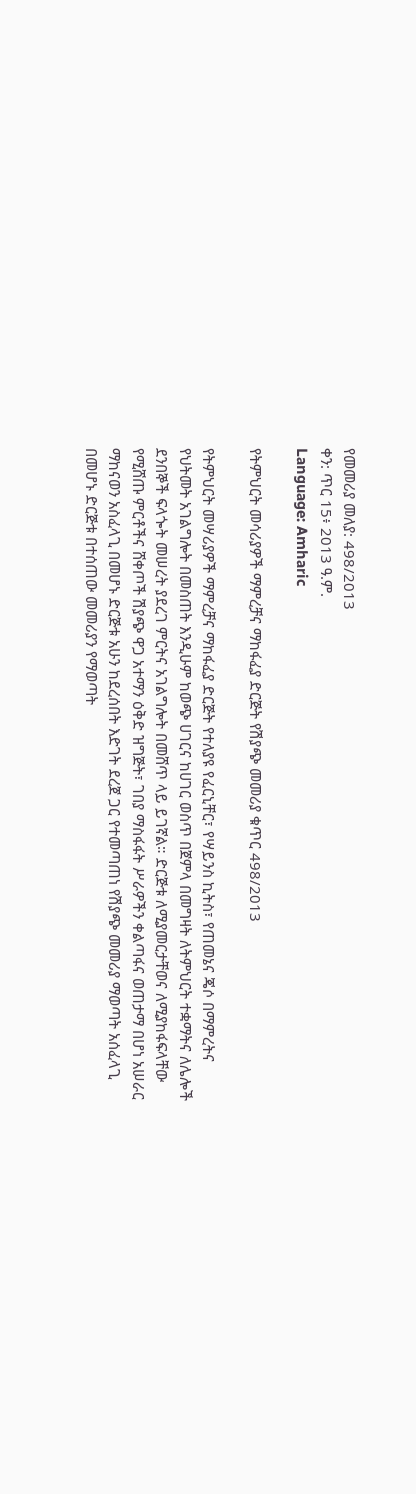የመመሪያ መለያ: 498/2013
ቀን: ጥር 15፥ 2013 ዓ.ም.
Language: Amharic

የትምህርት መሳሪያዎች ማምረቻና ማከፋፈያ ድርጅት የሽያጭ መመሪያ ቁጥር 498/2013

የትምህርት መሣሪያዎች ማምረቻና ማከፋፈያ ድርጅት የተለያዩ የፈርኒቸር፣ የሣይንስ ኪትስ፣ የጠመኔና ጄሶ በማምረትና የህትመት አገልግሎት በመስጠት እንዲሁም ከወጭ ሀገርና ከሀገር ወስጥ በጀምላ በመግዛት ለትምህርት ተቋማትና ለሌሎች ደንበኞች ፍላጐት መሠረት ያደረገ ምርትና አገልግሎት በመሸጥ ላይ ይገኛል። ድርጅቱ ለሚያመርታቸወና ለሚያከፋፍላቸው የሚሸጡ ምርቶችና ሸቀጦች ሽያጭ ዋጋ አተማን ዕቅድ ዝግጅት፣ ገበያ ማስፋፋት ሥራዎችን ቀልጣፋና ወጠታማ በሆነ አሠራር ማከናወን አስፈላጊ በመሆኑ ድርጅቱ አሁን ከደረሰበት እድገት ደረጀ ጋር የተመጣጠነ የሽያጭ መመሪያ ማወጣት አሰፈላጊ በመሆኑ ድርጅቱ በተሰጠው መመሪያን የማወጣት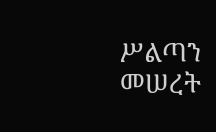ሥልጣን መሠረት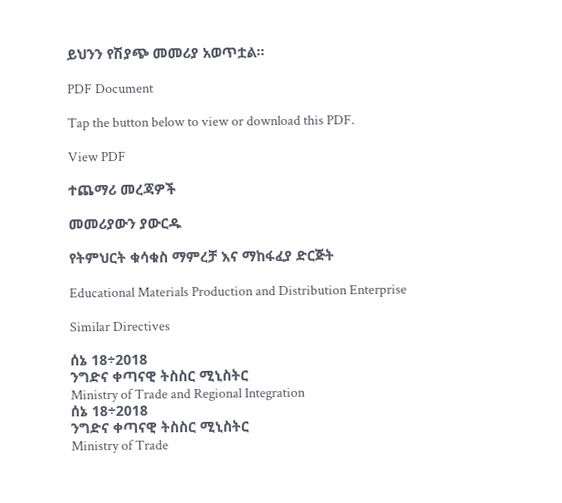ይህንን የሽያጭ መመሪያ አወጥቷል።

PDF Document

Tap the button below to view or download this PDF.

View PDF

ተጨማሪ መረጃዎች

መመሪያውን ያውርዱ

የትምህርት ቁሳቁስ ማምረቻ እና ማከፋፈያ ድርጅት

Educational Materials Production and Distribution Enterprise

Similar Directives

ሰኔ 18÷2018
ንግድና ቀጣናዊ ትስስር ሚኒስትር
Ministry of Trade and Regional Integration
ሰኔ 18÷2018
ንግድና ቀጣናዊ ትስስር ሚኒስትር
Ministry of Trade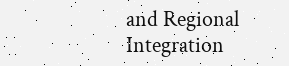and Regional Integration